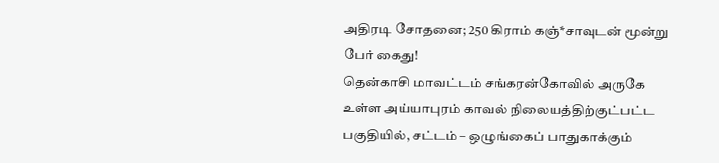அதிரடி சோதனை; 250 கிராம் கஞ்*சாவுடன் மூன்று பேர் கைது!
தென்காசி மாவட்டம் சங்கரன்கோவில் அருகே உள்ள அய்யாபுரம் காவல் நிலையத்திற்குட்பட்ட பகுதியில், சட்டம் – ஒழுங்கைப் பாதுகாக்கும்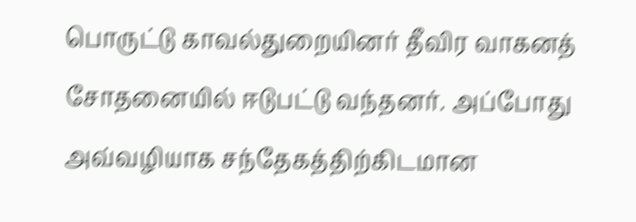பொருட்டு காவல்துறையினர் தீவிர வாகனத் சோதனையில் ஈடுபட்டு வந்தனர். அப்போது அவ்வழியாக சந்தேகத்திற்கிடமான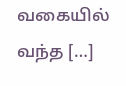வகையில் வந்த […]